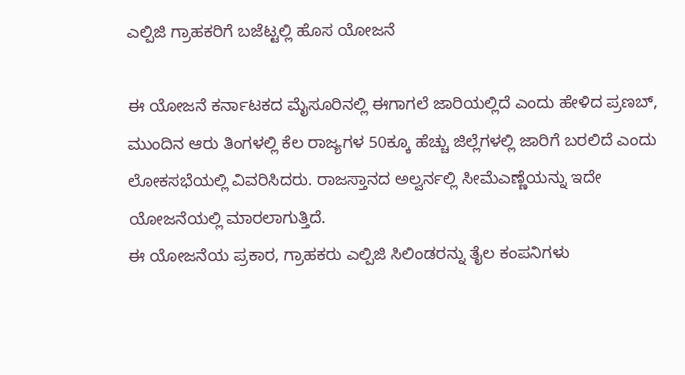ಎಲ್ಪಿಜಿ ಗ್ರಾಹಕರಿಗೆ ಬಜೆಟ್ಟಲ್ಲಿ ಹೊಸ ಯೋಜನೆ

ಈ ಯೋಜನೆ ಕರ್ನಾಟಕದ ಮೈಸೂರಿನಲ್ಲಿ ಈಗಾಗಲೆ ಜಾರಿಯಲ್ಲಿದೆ ಎಂದು ಹೇಳಿದ ಪ್ರಣಬ್, ಮುಂದಿನ ಆರು ತಿಂಗಳಲ್ಲಿ ಕೆಲ ರಾಜ್ಯಗಳ 50ಕ್ಕೂ ಹೆಚ್ಚು ಜಿಲ್ಲೆಗಳಲ್ಲಿ ಜಾರಿಗೆ ಬರಲಿದೆ ಎಂದು ಲೋಕಸಭೆಯಲ್ಲಿ ವಿವರಿಸಿದರು. ರಾಜಸ್ತಾನದ ಅಲ್ವರ್ನಲ್ಲಿ ಸೀಮೆಎಣ್ಣೆಯನ್ನು ಇದೇ ಯೋಜನೆಯಲ್ಲಿ ಮಾರಲಾಗುತ್ತಿದೆ.
ಈ ಯೋಜನೆಯ ಪ್ರಕಾರ, ಗ್ರಾಹಕರು ಎಲ್ಪಿಜಿ ಸಿಲಿಂಡರನ್ನು ತೈಲ ಕಂಪನಿಗಳು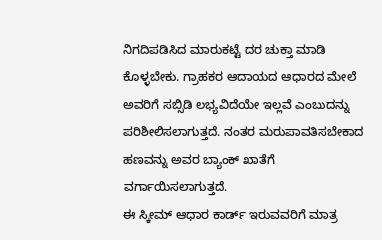ನಿಗದಿಪಡಿಸಿದ ಮಾರುಕಟ್ಟೆ ದರ ಚುಕ್ತಾ ಮಾಡಿ ಕೊಳ್ಳಬೇಕು. ಗ್ರಾಹಕರ ಆದಾಯದ ಆಧಾರದ ಮೇಲೆ ಅವರಿಗೆ ಸಬ್ಸಿಡಿ ಲಭ್ಯವಿದೆಯೇ ಇಲ್ಲವೆ ಎಂಬುದನ್ನು ಪರಿಶೀಲಿಸಲಾಗುತ್ತದೆ. ನಂತರ ಮರುಪಾವತಿಸಬೇಕಾದ ಹಣವನ್ನು ಅವರ ಬ್ಯಾಂಕ್ ಖಾತೆಗೆ ವರ್ಗಾಯಿಸಲಾಗುತ್ತದೆ.
ಈ ಸ್ಕೀಮ್ ಆಧಾರ ಕಾರ್ಡ್ ಇರುವವರಿಗೆ ಮಾತ್ರ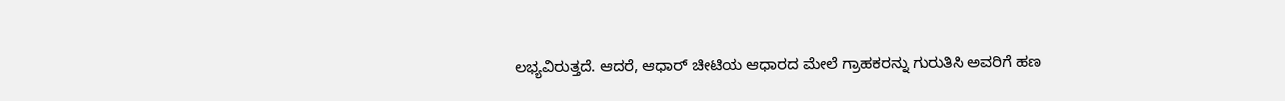ಲಭ್ಯವಿರುತ್ತದೆ. ಆದರೆ, ಆಧಾರ್ ಚೀಟಿಯ ಆಧಾರದ ಮೇಲೆ ಗ್ರಾಹಕರನ್ನು ಗುರುತಿಸಿ ಅವರಿಗೆ ಹಣ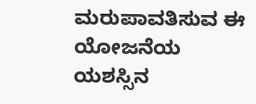ಮರುಪಾವತಿಸುವ ಈ ಯೋಜನೆಯ ಯಶಸ್ಸಿನ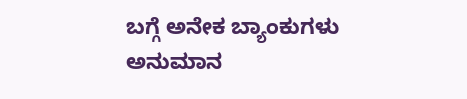ಬಗ್ಗೆ ಅನೇಕ ಬ್ಯಾಂಕುಗಳು ಅನುಮಾನ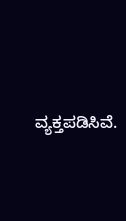ವ್ಯಕ್ತಪಡಿಸಿವೆ.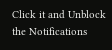Click it and Unblock the Notifications